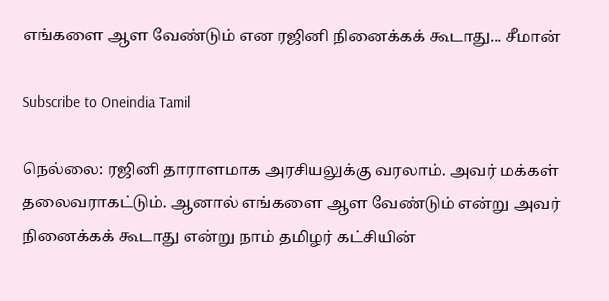எங்களை ஆள வேண்டும் என ரஜினி நினைக்கக் கூடாது... சீமான்

Subscribe to Oneindia Tamil

நெல்லை: ரஜினி தாராளமாக அரசியலுக்கு வரலாம். அவர் மக்கள் தலைவராகட்டும். ஆனால் எங்களை ஆள வேண்டும் என்று அவர் நினைக்கக் கூடாது என்று நாம் தமிழர் கட்சியின்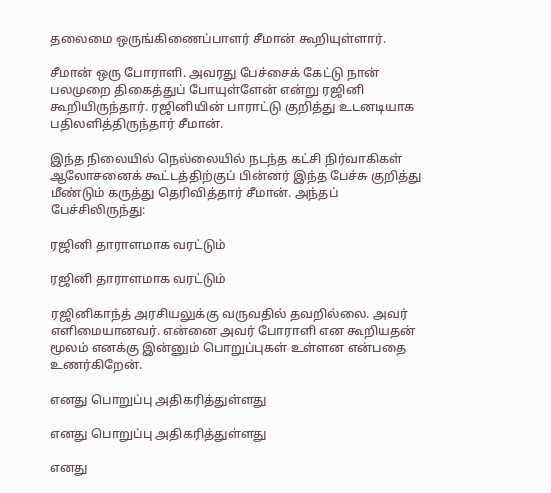தலைமை ஒருங்கிணைப்பாளர் சீமான் கூறியுள்ளார்.

சீமான் ஒரு போராளி. அவரது பேச்சைக் கேட்டு நான் பலமுறை திகைத்துப் போயுள்ளேன் என்று ரஜினி கூறியிருந்தார். ரஜினியின் பாராட்டு குறித்து உடனடியாக பதிலளித்திருந்தார் சீமான்.

இந்த நிலையில் நெல்லையில் நடந்த கட்சி நிர்வாகிகள் ஆலோசனைக் கூட்டத்திற்குப் பின்னர் இந்த பேச்சு குறித்து மீண்டும் கருத்து தெரிவித்தார் சீமான். அந்தப் பேச்சிலிருந்து:

ரஜினி தாராளமாக வரட்டும்

ரஜினி தாராளமாக வரட்டும்

ரஜினிகாந்த் அரசியலுக்கு வருவதில் தவறில்லை. அவர் எளிமையானவர். என்னை அவர் போராளி என கூறியதன் மூலம் எனக்கு இன்னும் பொறுப்புகள் உள்ளன என்பதை உணர்கிறேன்.

எனது பொறுப்பு அதிகரித்துள்ளது

எனது பொறுப்பு அதிகரித்துள்ளது

எனது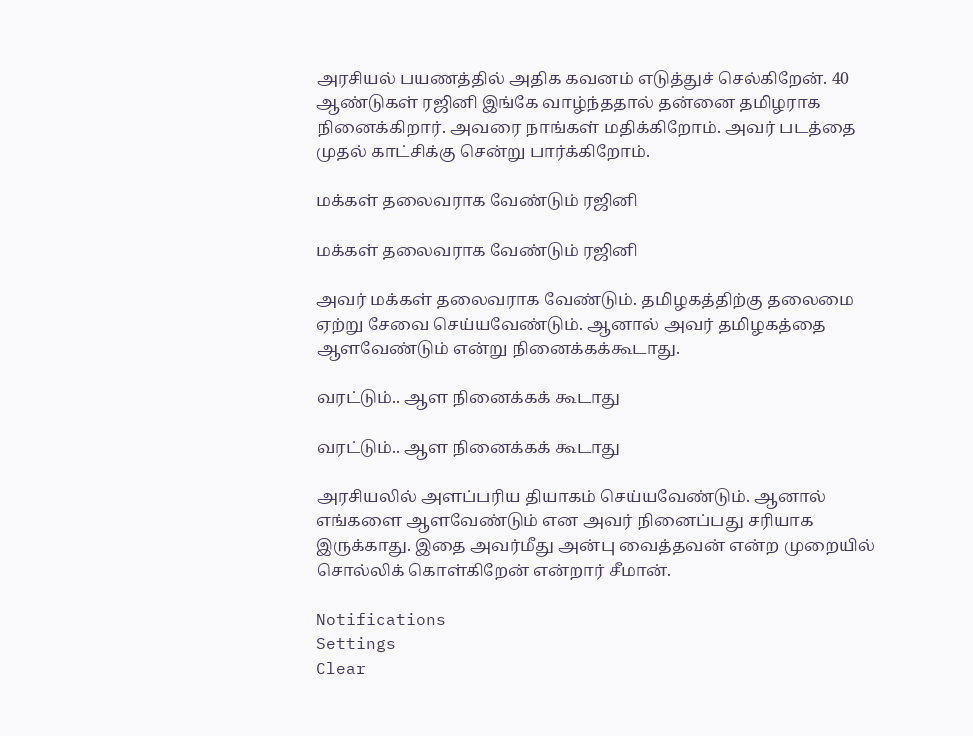அரசியல் பயணத்தில் அதிக கவனம் எடுத்துச் செல்கிறேன். 40 ஆண்டுகள் ரஜினி இங்கே வாழ்ந்ததால் தன்னை தமிழராக நினைக்கிறார். அவரை நாங்கள் மதிக்கிறோம். அவர் படத்தை முதல் காட்சிக்கு சென்று பார்க்கிறோம்.

மக்கள் தலைவராக வேண்டும் ரஜினி

மக்கள் தலைவராக வேண்டும் ரஜினி

அவர் மக்கள் தலைவராக வேண்டும். தமிழகத்திற்கு தலைமை ஏற்று சேவை செய்யவேண்டும். ஆனால் அவர் தமிழகத்தை ஆளவேண்டும் என்று நினைக்கக்கூடாது.

வரட்டும்.. ஆள நினைக்கக் கூடாது

வரட்டும்.. ஆள நினைக்கக் கூடாது

அரசியலில் அளப்பரிய தியாகம் செய்யவேண்டும். ஆனால் எங்களை ஆளவேண்டும் என அவர் நினைப்பது சரியாக இருக்காது. இதை அவர்மீது அன்பு வைத்தவன் என்ற முறையில் சொல்லிக் கொள்கிறேன் என்றார் சீமான்.

Notifications
Settings
Clear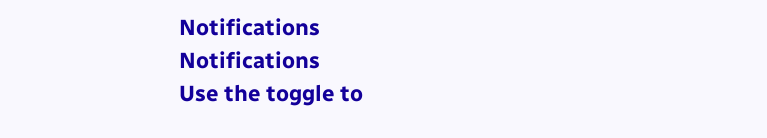Notifications
Notifications
Use the toggle to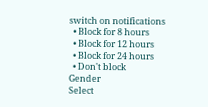switch on notifications
  • Block for 8 hours
  • Block for 12 hours
  • Block for 24 hours
  • Don't block
Gender
Select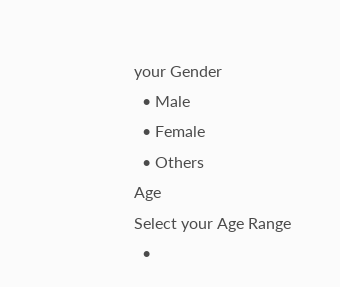your Gender
  • Male
  • Female
  • Others
Age
Select your Age Range
  •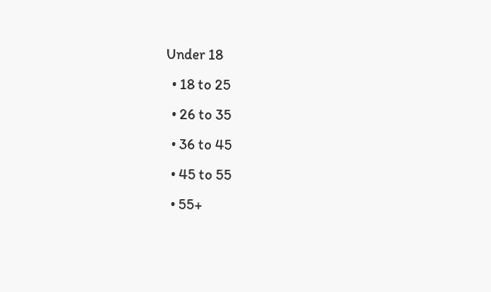Under 18
  • 18 to 25
  • 26 to 35
  • 36 to 45
  • 45 to 55
  • 55+